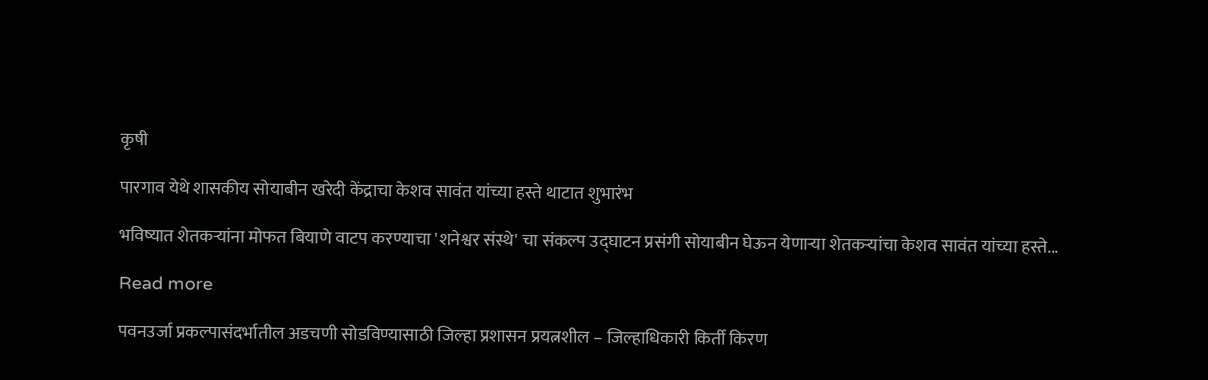कृषी

पारगाव येथे शासकीय सोयाबीन खरेदी केंद्राचा केशव सावंत यांच्या हस्ते थाटात शुभारंभ

भविष्यात शेतकऱ्यांना मोफत बियाणे वाटप करण्याचा 'शनेश्वर संस्थे' चा संकल्प उद्घाटन प्रसंगी सोयाबीन घेऊन येणाऱ्या शेतकऱ्यांचा केशव सावंत यांच्या हस्ते...

Read more

पवनउर्जा प्रकल्पासंदर्भातील अडचणी सोडविण्यासाठी जिल्हा प्रशासन प्रयत्नशील – जिल्हाधिकारी किर्ती किरण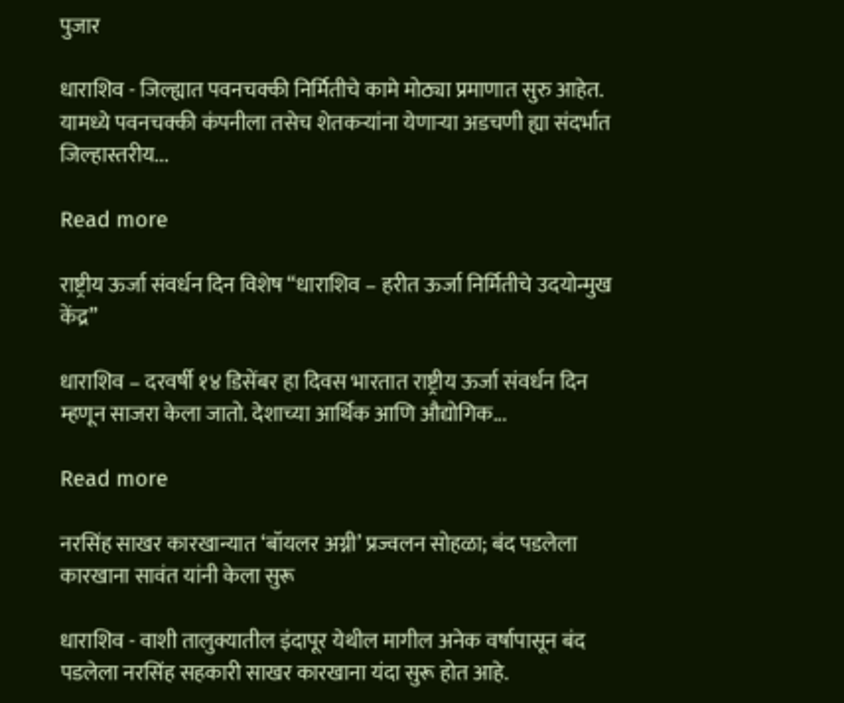पुजार

धाराशिव - जिल्ह्यात पवनचक्की निर्मितीचे कामे मोठ्या प्रमाणात सुरु आहेत. यामध्ये पवनचक्की कंपनीला तसेच शेतकऱ्यांना येणार्‍या अडचणी ह्या संदर्भात जिल्हास्तरीय...

Read more

राष्ट्रीय ऊर्जा संवर्धन दिन विशेष “धाराशिव – हरीत ऊर्जा निर्मितीचे उदयोन्मुख केंद्र”

धाराशिव – दरवर्षी १४ डिसेंबर हा दिवस भारतात राष्ट्रीय ऊर्जा संवर्धन दिन म्हणून साजरा केला जातो. देशाच्या आर्थिक आणि औद्योगिक...

Read more

नरसिंह साखर कारखान्यात ‘बॉयलर अग्नी’ प्रज्वलन सोहळा; बंद पडलेला कारखाना सावंत यांनी केला सुरू

धाराशिव - वाशी तालुक्यातील इंदापूर येथील मागील अनेक वर्षापासून बंद पडलेला नरसिंह सहकारी साखर कारखाना यंदा सुरू होत आहे.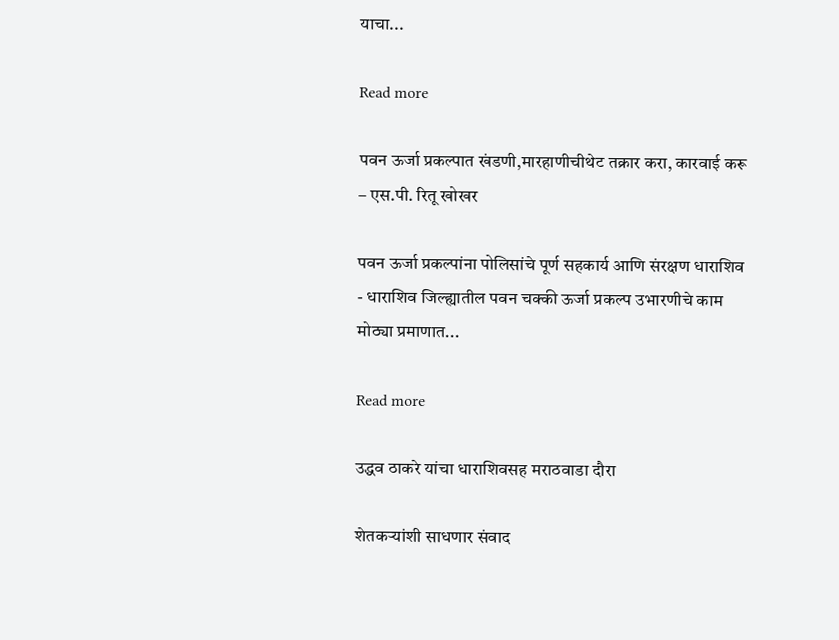याचा...

Read more

पवन ऊर्जा प्रकल्पात खंडणी,मारहाणीचीथेट तक्रार करा, कारवाई करू – एस.पी. रितू खोखर

पवन ऊर्जा प्रकल्पांना पोलिसांचे पूर्ण सहकार्य आणि संरक्षण धाराशिव - धाराशिव जिल्ह्यातील पवन चक्की ऊर्जा प्रकल्प उभारणीचे काम मोठ्या प्रमाणात...

Read more

उद्धव ठाकरे यांचा धाराशिवसह मराठवाडा दौरा

शेतकऱ्यांशी साधणार संवाद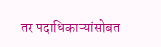तर पदाधिकाऱ्यांसोबत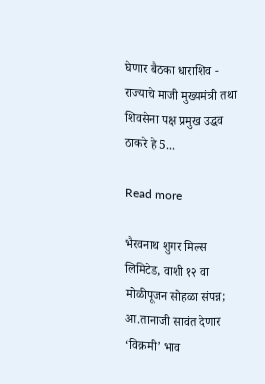घेणार बैठका धाराशिव - राज्याचे माजी मुख्यमंत्री तथा शिवसेना पक्ष प्रमुख उद्धव ठाकरे हे 5...

Read more

भैरवनाथ शुगर मिल्स लिमिटेड, वाशी १२ वा मोळीपूजन सोहळा संपन्न; आ.तानाजी सावंत देणार ‘विक्रमी’ भाव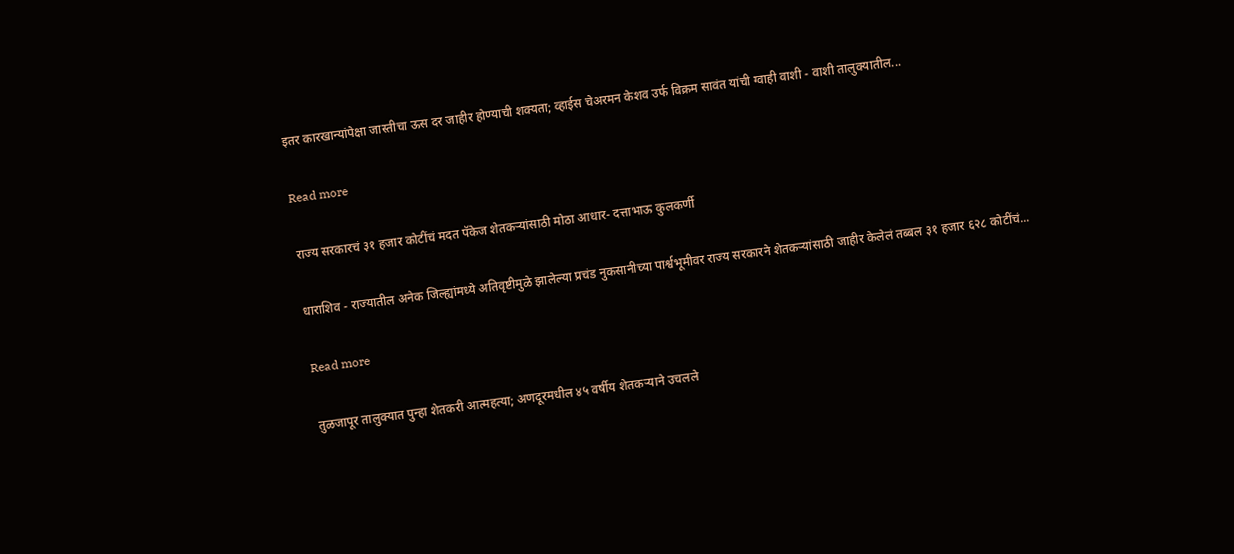इतर कारखान्यांपेक्षा जास्तीचा ऊस दर जाहीर होण्याची शक्यता; व्हाईस चेअरमन केशव उर्फ विक्रम सावंत यांची ग्वाही वाशी - वाशी तालुक्यातील...

Read more

राज्य सरकारचं ३१ हजार कोटींचं मदत पॅकेज शेतकऱ्यांसाठी मोठा आधार- दत्ताभाऊ कुलकर्णी

धाराशिव - राज्यातील अनेक जिल्ह्यांमध्ये अतिवृष्टीमुळे झालेल्या प्रचंड नुकसानीच्या पार्श्वभूमीवर राज्य सरकारने शेतकऱ्यांसाठी जाहीर केलेलं तब्बल ३१ हजार ६२८ कोटींचं...

Read more

तुळजापूर तालुक्यात पुन्हा शेतकरी आत्महत्या; अणदूरमधील ४५ वर्षीय शेतकऱ्याने उचलले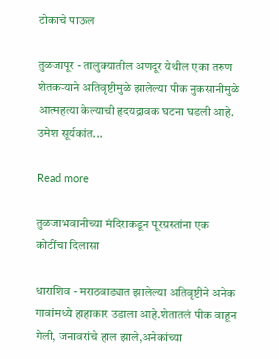टोकाचे पाऊल

तुळजापूर - तालुक्यातील अणदूर येथील एका तरुण शेतकऱ्याने अतिवृष्टीमुळे झालेल्या पीक नुकसानीमुळे आत्महत्या केल्याची हृदयद्रावक घटना घडली आहे. उमेश सूर्यकांत...

Read more

तुळजाभवानीच्या मंदिराकडून पूरग्रस्तांना एक कोटींचा दिलासा

धाराशिव - मराठवाड्यात झालेल्या अतिवृष्टीने अनेक गावांमध्ये हाहाकार उडाला आहे.शेतातलं पीक वाहून गेली, जनावरांचे हाल झाले,अनेकांच्या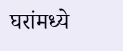घरांमध्ये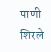पाणी शिरले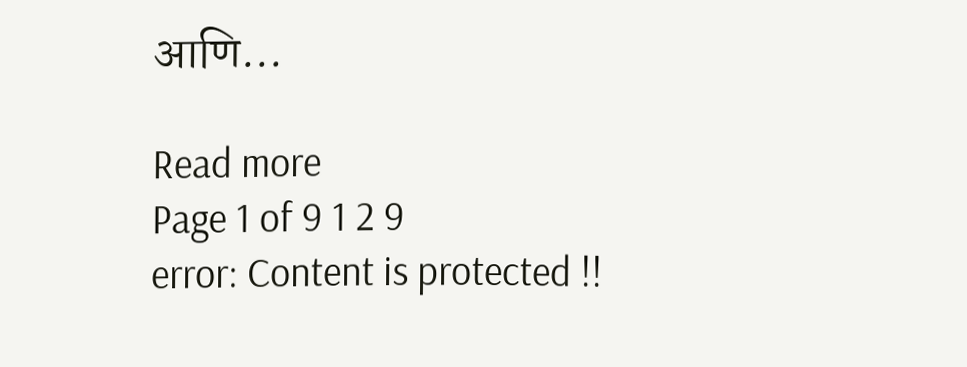आणि...

Read more
Page 1 of 9 1 2 9
error: Content is protected !!